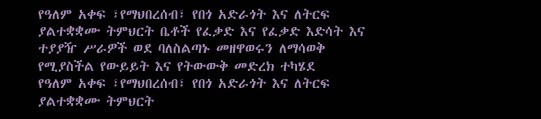የዓለም አቀፍ ፣የማህበረሰብ፣ የበጎ አድራጎት እና ለትርፍ ያልተቋቋሙ ትምህርት ቤቶች የፈቃድ እና የፈቃድ እድሳት እና ተያያዥ ሥራዎች ወደ ባለስልጣኑ መዘዋወሩን ለማሳወቅ የሚያስችል የውይይት እና የትውውቅ መድረክ ተካሄደ
የዓለም አቀፍ ፣የማህበረሰብ፣ የበጎ አድራጎት እና ለትርፍ ያልተቋቋሙ ትምህርት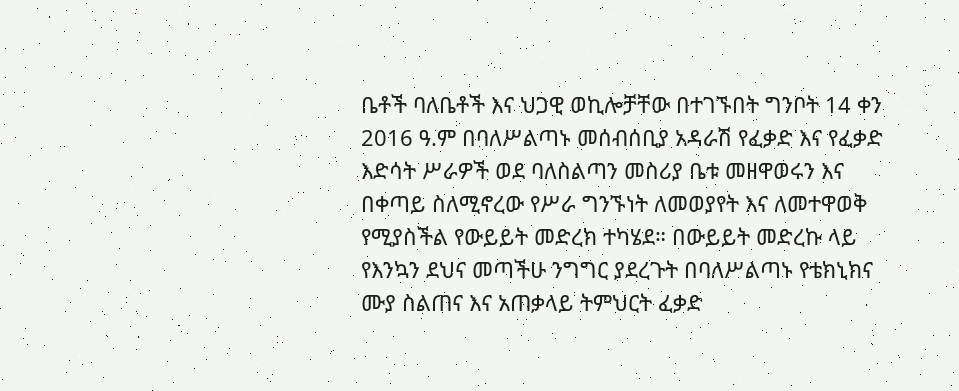ቤቶች ባለቤቶች እና ህጋዊ ወኪሎቻቸው በተገኙበት ግንቦት 14 ቀን 2016 ዓ.ም በባለሥልጣኑ መሰብሰቢያ አዳራሽ የፈቃድ እና የፈቃድ እድሳት ሥራዎች ወደ ባለስልጣን መስሪያ ቤቱ መዘዋወሩን እና በቀጣይ ስለሚኖረው የሥራ ግንኙነት ለመወያየት እና ለመተዋወቅ የሚያስችል የውይይት መድረክ ተካሄደ። በውይይት መድረኩ ላይ የእንኳን ደህና መጣችሁ ንግግር ያደረጉት በባለሥልጣኑ የቴክኒክና ሙያ ስልጠና እና አጠቃላይ ትምህርት ፈቃድ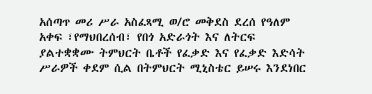አሰጣጥ መሪ ሥራ አስፈጻሚ ወ/ሮ መቅደስ ደረሰ የዓለም አቀፍ ፣የማህበረሰብ፣ የበጎ አድራጎት እና ለትርፍ ያልተቋቋሙ ትምህርት ቤቶች የፈቃድ እና የፈቃድ እድሳት ሥራዎች ቀደም ሲል በትምህርት ሚኒስቴር ይሠሩ እንደነበር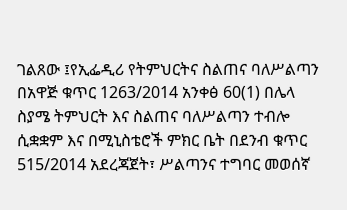ገልጸው ፤የኢፌዲሪ የትምህርትና ስልጠና ባለሥልጣን በአዋጅ ቁጥር 1263/2014 አንቀፅ 60(1) በሌላ ስያሜ ትምህርት እና ስልጠና ባለሥልጣን ተብሎ ሲቋቋም እና በሚኒስቴሮች ምክር ቤት በደንብ ቁጥር 515/2014 አደረጃጀት፣ ሥልጣንና ተግባር መወሰኛ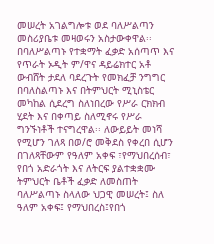መሠረት አገልግሎቱ ወደ ባለሥልጣን መስሪያቤቱ መዛወሩን አስታውቀዋል፡፡ በባለሥልጣኑ የተቋማት ፈቃድ አሰጣጥ እና የጥራት ኦዲት ም/ዋና ዳይሬክተር አቶ ውብሸት ታደለ ባደረጉት የመክፈቻ ንግግር በባለስልጣኑ እና በትምህርት ሚኒስቴር መካከል ሲደረግ ስለነበረው የሥራ ርክክብ ሂደት እና በቀጣይ ስለሚኖሩ የሥራ ግንኙነቶች ተናግረዋል፡፡ ለውይይት መነሻ የሚሆን ገለጻ በወ/ሮ መቅደስ የቀረበ ሲሆን በገለጻቸውም የዓለም አቀፍ ፣የማህበረሰብ፣ የበጎ አድራጎት እና ለትርፍ ያልተቋቋሙ ትምህርት ቤቶች ፈቃድ ለመስጠት ባለሥልጣኑ ስላለው ህጋዊ መሠረት፤ ስለ ዓለም አቀፍ፤ የማህበረስ፤የበጎ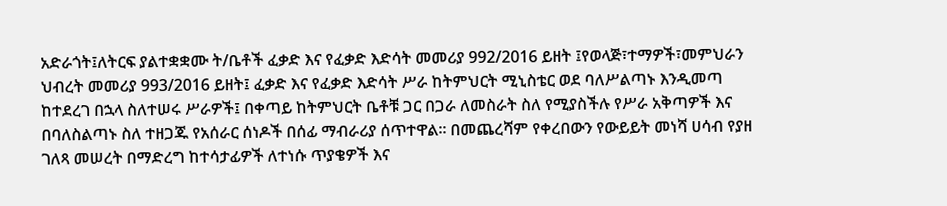አድራጎት፤ለትርፍ ያልተቋቋሙ ት/ቤቶች ፈቃድ እና የፈቃድ እድሳት መመሪያ 992/2016 ይዘት ፤የወላጅ፣ተማዎች፣መምህራን ህብረት መመሪያ 993/2016 ይዘት፤ ፈቃድ እና የፈቃድ እድሳት ሥራ ከትምህርት ሚኒስቴር ወደ ባለሥልጣኑ እንዲመጣ ከተደረገ በኋላ ስለተሠሩ ሥራዎች፤ በቀጣይ ከትምህርት ቤቶቹ ጋር በጋራ ለመስራት ስለ የሚያስችሉ የሥራ አቅጣዎች እና በባለስልጣኑ ስለ ተዘጋጁ የአሰራር ሰነዶች በሰፊ ማብራሪያ ሰጥተዋል፡፡ በመጨረሻም የቀረበውን የውይይት መነሻ ሀሳብ የያዘ ገለጻ መሠረት በማድረግ ከተሳታፊዎች ለተነሱ ጥያቄዎች እና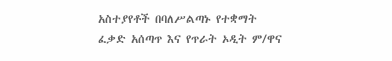አስተያየቶች በባለሥልጣኑ የተቋማት ፈቃድ አሰጣጥ እና የጥራት ኦዲት ም/ዋና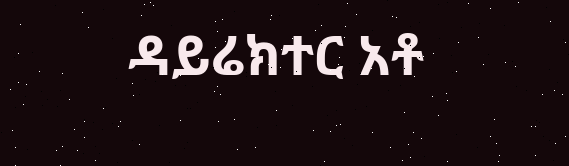ዳይሬክተር አቶ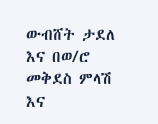ውብሸት ታደለ እና በወ/ሮ መቅደስ ምላሽ እና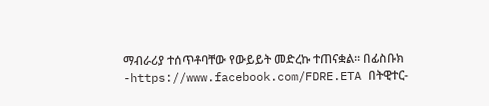ማብራሪያ ተሰጥቶባቸው የውይይት መድረኩ ተጠናቋል፡፡ በፊስቡክ -https://www.facebook.com/FDRE.ETA በትዊተር-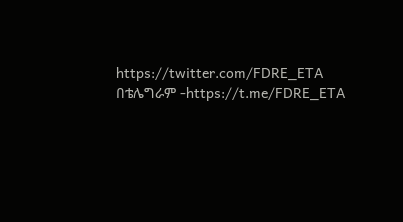https://twitter.com/FDRE_ETA በቴሌግራም -https://t.me/FDRE_ETA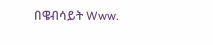በዌብሳይት Www.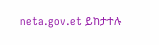neta.gov.et ይከታተሉ